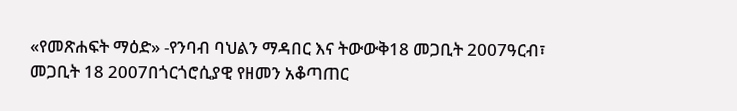«የመጽሐፍት ማዕድ» -የንባብ ባህልን ማዳበር እና ትውውቅ18 መጋቢት 2007ዓርብ፣ መጋቢት 18 2007በጎርጎሮሲያዊ የዘመን አቆጣጠር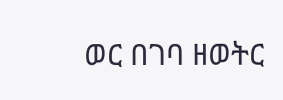ወር በገባ ዘወትር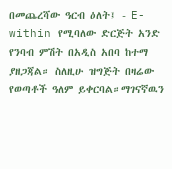በመጨረሻው ዓርብ ዕለት፤ - E-within የሚባለው ድርጅት አንድ የንባብ ምሽት በአዲስ አበባ ከተማ ያዘጋጃል። ስለዚሁ ዝግጅት በዛሬው የወጣቶች ዓለም ይቀርባል።ማገናኛዉን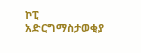ኮፒ አድርግማስታወቂያ